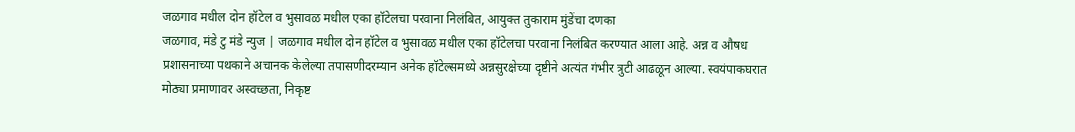जळगाव मधील दोन हॉटेल व भुसावळ मधील एका हॉटेलचा परवाना निलंबित, आयुक्त तुकाराम मुंडेंचा दणका
जळगाव, मंडे टु मंडे न्युज | जळगाव मधील दोन हॉटेल व भुसावळ मधील एका हॉटेलचा परवाना निलंबित करण्यात आला आहे. अन्न व औषध प्रशासनाच्या पथकाने अचानक केलेल्या तपासणीदरम्यान अनेक हॉटेल्समध्ये अन्नसुरक्षेच्या दृष्टीने अत्यंत गंभीर त्रुटी आढळून आल्या. स्वयंपाकघरात मोठ्या प्रमाणावर अस्वच्छता, निकृष्ट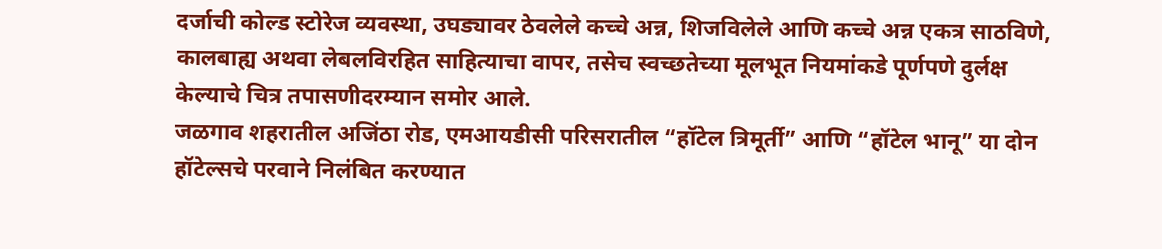दर्जाची कोल्ड स्टोरेज व्यवस्था, उघड्यावर ठेवलेले कच्चे अन्न, शिजविलेले आणि कच्चे अन्न एकत्र साठविणे, कालबाह्य अथवा लेबलविरहित साहित्याचा वापर, तसेच स्वच्छतेच्या मूलभूत नियमांकडे पूर्णपणे दुर्लक्ष केल्याचे चित्र तपासणीदरम्यान समोर आले.
जळगाव शहरातील अजिंठा रोड, एमआयडीसी परिसरातील “हॉटेल त्रिमूर्ती” आणि “हॉटेल भानू” या दोन हॉटेल्सचे परवाने निलंबित करण्यात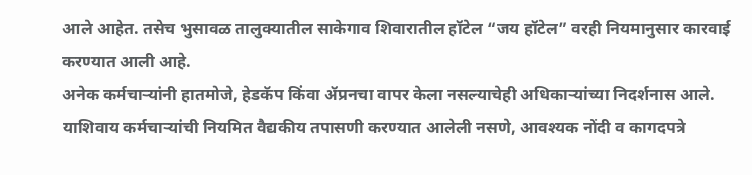आले आहेत. तसेच भुसावळ तालुक्यातील साकेगाव शिवारातील हॉटेल “जय हॉटेल” वरही नियमानुसार कारवाई करण्यात आली आहे.
अनेक कर्मचाऱ्यांनी हातमोजे, हेडकॅप किंवा ॲप्रनचा वापर केला नसल्याचेही अधिकाऱ्यांच्या निदर्शनास आले. याशिवाय कर्मचाऱ्यांची नियमित वैद्यकीय तपासणी करण्यात आलेली नसणे, आवश्यक नोंदी व कागदपत्रे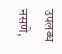उपलब्ध नसणे,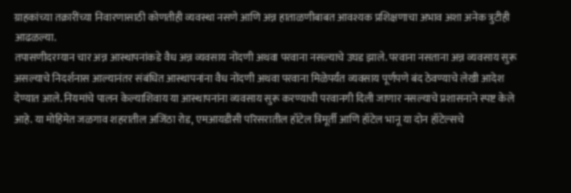ग्राहकांच्या तक्रारींच्या निवारणासाठी कोणतीही व्यवस्था नसणे आणि अन्न हाताळणीबाबत आवश्यक प्रशिक्षणाचा अभाव अशा अनेक त्रुटीही आढळल्या.
तपासणीदरम्यान चार अन्न आस्थापनांकडे वैध अन्न व्यवसाय नोंदणी अथवा परवाना नसल्याचे उघड झाले. परवाना नसताना अन्न व्यवसाय सुरू असल्याचे निदर्शनास आल्यानंतर संबंधित आस्थापनांना वैध नोंदणी अथवा परवाना मिळेपर्यंत व्यवसाय पूर्णपणे बंद ठेवण्याचे लेखी आदेश देण्यात आले. नियमांचे पालन केल्याशिवाय या आस्थापनांना व्यवसाय सुरू करण्याची परवानगी दिली जाणार नसल्याचे प्रशासनाने स्पष्ट केले आहे. या मोहिमेत जळगाव शहरातील अजिंठा रोड, एमआयडीसी परिसरातील हॉटेल त्रिमूर्ती आणि हॉटेल भानू या दोन हॉटेल्सचे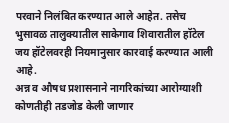परवाने निलंबित करण्यात आले आहेत. तसेच भुसावळ तालुक्यातील साकेगाव शिवारातील हॉटेल जय हॉटेलवरही नियमानुसार कारवाई करण्यात आली आहे.
अन्न व औषध प्रशासनाने नागरिकांच्या आरोग्याशी कोणतीही तडजोड केली जाणार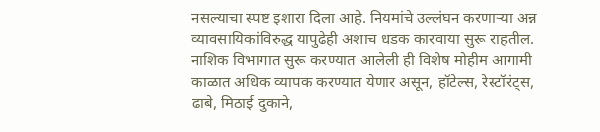नसल्याचा स्पष्ट इशारा दिला आहे. नियमांचे उल्लंघन करणाऱ्या अन्न व्यावसायिकांविरुद्ध यापुढेही अशाच धडक कारवाया सुरू राहतील. नाशिक विभागात सुरू करण्यात आलेली ही विशेष मोहीम आगामी काळात अधिक व्यापक करण्यात येणार असून, हॉटेल्स, रेस्टॉरंट्स, ढाबे, मिठाई दुकाने,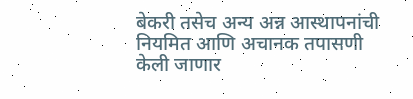बेकरी तसेच अन्य अन्न आस्थापनांची नियमित आणि अचानक तपासणी केली जाणार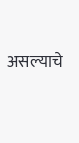असल्याचे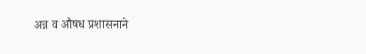अन्न व औषध प्रशासनाने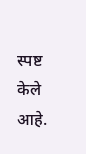स्पष्ट केले आहे.